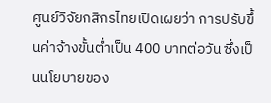ศูนย์วิจัยกสิกรไทยเปิดเผยว่า การปรับขึ้นค่าจ้างขั้นต่ำเป็น 400 บาทต่อวัน ซึ่งเป็นนโยบายของ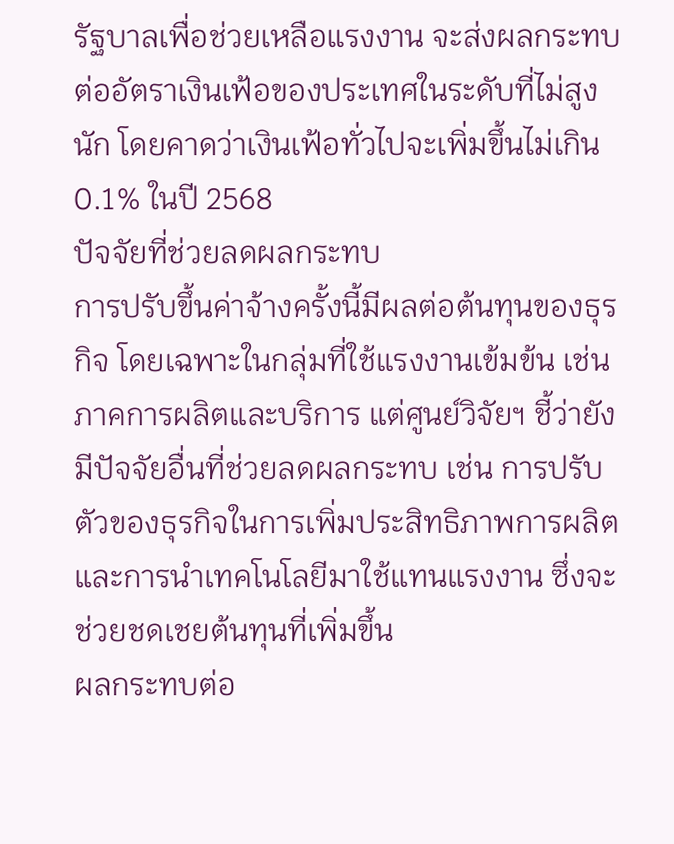รัฐบาลเพื่อช่วยเหลือแรงงาน จะส่งผลกระทบต่ออัตราเงินเฟ้อของประเทศในระดับที่ไม่สูงนัก โดยคาดว่าเงินเฟ้อทั่วไปจะเพิ่มขึ้นไม่เกิน 0.1% ในปี 2568
ปัจจัยที่ช่วยลดผลกระทบ
การปรับขึ้นค่าจ้างครั้งนี้มีผลต่อต้นทุนของธุรกิจ โดยเฉพาะในกลุ่มที่ใช้แรงงานเข้มข้น เช่น ภาคการผลิตและบริการ แต่ศูนย์วิจัยฯ ชี้ว่ายังมีปัจจัยอื่นที่ช่วยลดผลกระทบ เช่น การปรับตัวของธุรกิจในการเพิ่มประสิทธิภาพการผลิต และการนำเทคโนโลยีมาใช้แทนแรงงาน ซึ่งจะช่วยชดเชยต้นทุนที่เพิ่มขึ้น
ผลกระทบต่อ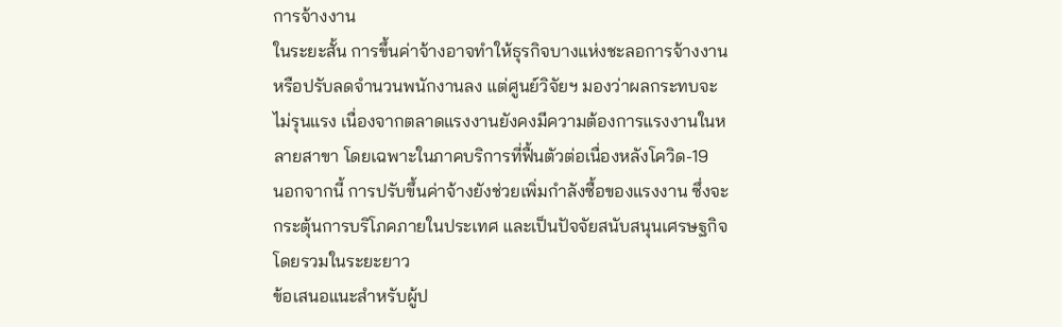การจ้างงาน
ในระยะสั้น การขึ้นค่าจ้างอาจทำให้ธุรกิจบางแห่งชะลอการจ้างงาน หรือปรับลดจำนวนพนักงานลง แต่ศูนย์วิจัยฯ มองว่าผลกระทบจะไม่รุนแรง เนื่องจากตลาดแรงงานยังคงมีความต้องการแรงงานในหลายสาขา โดยเฉพาะในภาคบริการที่ฟื้นตัวต่อเนื่องหลังโควิด-19
นอกจากนี้ การปรับขึ้นค่าจ้างยังช่วยเพิ่มกำลังซื้อของแรงงาน ซึ่งจะกระตุ้นการบริโภคภายในประเทศ และเป็นปัจจัยสนับสนุนเศรษฐกิจโดยรวมในระยะยาว
ข้อเสนอแนะสำหรับผู้ป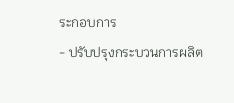ระกอบการ
- ปรับปรุงกระบวนการผลิต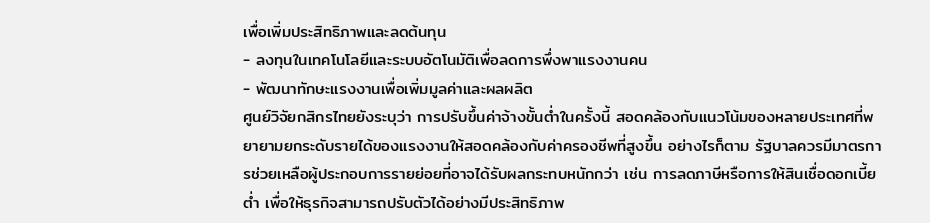เพื่อเพิ่มประสิทธิภาพและลดต้นทุน
- ลงทุนในเทคโนโลยีและระบบอัตโนมัติเพื่อลดการพึ่งพาแรงงานคน
- พัฒนาทักษะแรงงานเพื่อเพิ่มมูลค่าและผลผลิต
ศูนย์วิจัยกสิกรไทยยังระบุว่า การปรับขึ้นค่าจ้างขั้นต่ำในครั้งนี้ สอดคล้องกับแนวโน้มของหลายประเทศที่พยายามยกระดับรายได้ของแรงงานให้สอดคล้องกับค่าครองชีพที่สูงขึ้น อย่างไรก็ตาม รัฐบาลควรมีมาตรการช่วยเหลือผู้ประกอบการรายย่อยที่อาจได้รับผลกระทบหนักกว่า เช่น การลดภาษีหรือการให้สินเชื่อดอกเบี้ยต่ำ เพื่อให้ธุรกิจสามารถปรับตัวได้อย่างมีประสิทธิภาพ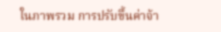ในภาพรวม การปรับขึ้นค่าจ้า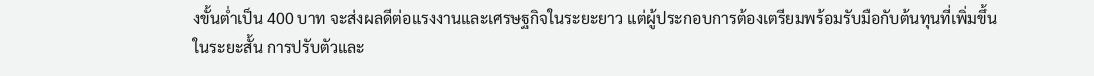งขั้นต่ำเป็น 400 บาท จะส่งผลดีต่อแรงงานและเศรษฐกิจในระยะยาว แต่ผู้ประกอบการต้องเตรียมพร้อมรับมือกับต้นทุนที่เพิ่มขึ้นในระยะสั้น การปรับตัวและ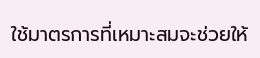ใช้มาตรการที่เหมาะสมจะช่วยให้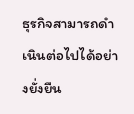ธุรกิจสามารถดำเนินต่อไปได้อย่างยั่งยืน